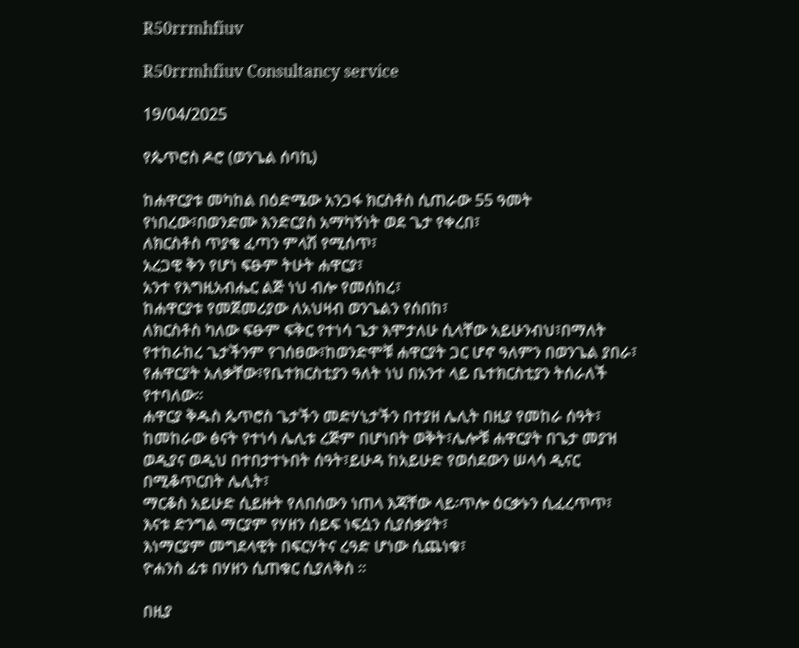R50rrmhfiuv

R50rrmhfiuv Consultancy service

19/04/2025

የጴጥሮስ ዶሮ (ወንጌል ሰባኪ)

ከሐዋርያቱ መካከል በዕድሜው አንጋፋ ክርስቶስ ሲጠራው 55 ዓመት የነበረው፣በወንድሙ እንድርያስ አማካኝነት ወደ ጌታ የቀረበ፣
ለክርስቶስ ጥያቄ ፈጣን ምላሽ የሚሰጥ፣
አረጋዊ ቅን የሆነ ፍፁም ትሁት ሐዋርያ፣
አንተ የእግዚአብሔር ልጅ ነህ ብሎ የመሰከረ፣
ከሐዋርያቱ የመጀመሪያው ለአህዛብ ወንጌልን የሰበከ፣
ለክርስቶስ ካለው ፍፁም ፍቅር የተነሳ ጌታ እሞታለሁ ሲላቸው አይሁንብህ፣በማለት የተከራከረ ጌታችንም የገሰፀው፣ከወንድሞቹ ሐዋርያት ጋር ሆኖ ዓለምን በወንጌል ያበራ፣
የሐዋርያት አለቃቸው፣የቤተክርስቲያን ዓለት ነህ በአንተ ላይ ቤተክርስቲያን ትሰራለች የተባለው።
ሐዋርያ ቅዱስ ጴጥሮስ ጌታችን መድሃኒታችን በተያዘ ሌሊት በዚያ የመከራ ሰዓት፣
ከመከራው ፅናት የተነሳ ሌሊቱ ረጅም በሆነበት ወቅት፣ሌሎቹ ሐዋርያት በጌታ መያዝ ወዲያና ወዲህ በተበታተኑበት ሰዓት፣ይሁዳ ከአይሁድ የወሰደውን ሠላሳ ዲናር በሚቆጥርበት ሌሊት፣
ማርቆስ አይሁድ ሲይዙት የለበሰውን ነጠላ እጃቸው ላይ፡ጥሎ ዕርቃኑን ሲፈረጥጥ፣
እናቱ ድንግል ማርያም የሃዘን ሰይፍ ነፍሷን ሲያሰቃያት፣
እነማርያም መግደላዊት በፍርሃትና ረዓድ ሆነው ሲጨነቁ፣
ዮሐንስ ፊቱ በሃዘን ሲጠቁር ሲያለቅስ ።

በዚያ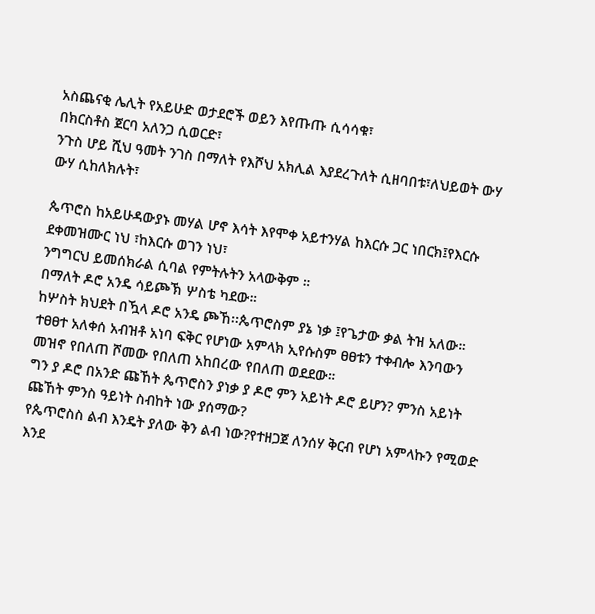አስጨናቂ ሌሊት የአይሁድ ወታደሮች ወይን እየጡጡ ሲሳሳቁ፣
በክርስቶስ ጀርባ አለንጋ ሲወርድ፣
ንጉስ ሆይ ሺህ ዓመት ንገስ በማለት የእሾህ አክሊል እያደረጉለት ሲዘባበቱ፣ለህይወት ውሃ ውሃ ሲከለክሉት፣

ጴጥሮስ ከአይሁዳውያኑ መሃል ሆኖ እሳት እየሞቀ አይተንሃል ከእርሱ ጋር ነበርክ፤የእርሱ ደቀመዝሙር ነህ ፣ከእርሱ ወገን ነህ፣
ንግግርህ ይመሰክራል ሲባል የምትሉትን አላውቅም ።
በማለት ዶሮ አንዴ ሳይጮኽ ሦስቴ ካደው።
ከሦስት ክህደት በዃላ ዶሮ አንዴ ጮኸ፡፡ጴጥሮስም ያኔ ነቃ ፤የጌታው ቃል ትዝ አለው።
ተፀፀተ አለቀሰ አብዝቶ አነባ ፍቅር የሆነው አምላክ ኢየሱስም ፀፀቱን ተቀብሎ እንባውን መዝኖ የበለጠ ሾመው የበለጠ አከበረው የበለጠ ወደደው።
ግን ያ ዶሮ በአንድ ጩኸት ጴጥሮስን ያነቃ ያ ዶሮ ምን አይነት ዶሮ ይሆን? ምንስ አይነት ጩኸት ምንስ ዓይነት ስብከት ነው ያሰማው?
የጴጥሮስስ ልብ እንዴት ያለው ቅን ልብ ነው?የተዘጋጀ ለንሰሃ ቅርብ የሆነ አምላኩን የሚወድ እንደ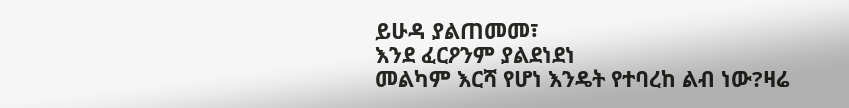ይሁዳ ያልጠመመ፣
እንደ ፈርዖንም ያልደነደነ
መልካም እርሻ የሆነ እንዴት የተባረከ ልብ ነው?ዛሬ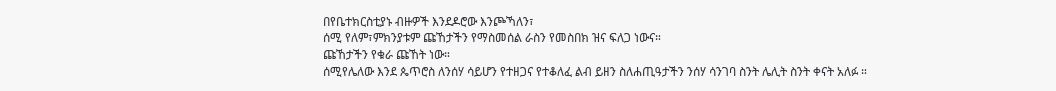በየቤተክርስቲያኑ ብዙዎች እንደዶሮው እንጮኻለን፣
ሰሚ የለም፣ምክንያቱም ጩኸታችን የማስመሰል ራስን የመስበክ ዝና ፍለጋ ነውና።
ጩኸታችን የቁራ ጩኸት ነው።
ሰሚየሌለው እንደ ጴጥሮስ ለንሰሃ ሳይሆን የተዘጋና የተቆለፈ ልብ ይዘን ስለሐጢዓታችን ንሰሃ ሳንገባ ስንት ሌሊት ስንት ቀናት አለፉ ።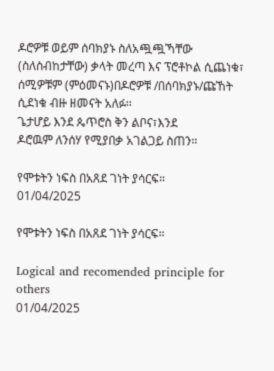ዶሮዎቹ ወይም ሰባክያኑ ስለአጯጯኻቸው (ስለስብከታቸው) ቃላት መረጣ እና ፕሮቶኮል ሲጨነቁ፣
ሰሚዎቹም (ምዕመናኑ)በዶሮዎቹ /በሰባክያኑ/ጩኸት ሲደነቁ ብዙ ዘመናት አለፉ፡፡
ጌታሆይ እንደ ጴጥሮስ ቅን ልቦና፣እንደ
ዶሮዉም ለንሰሃ የሚያበቃ አገልጋይ ስጠን።

የሞቱትን ነፍስ በአጸደ ገነት ያሳርፍ።
01/04/2025

የሞቱትን ነፍስ በአጸደ ገነት ያሳርፍ።

Logical and recomended principle for others
01/04/2025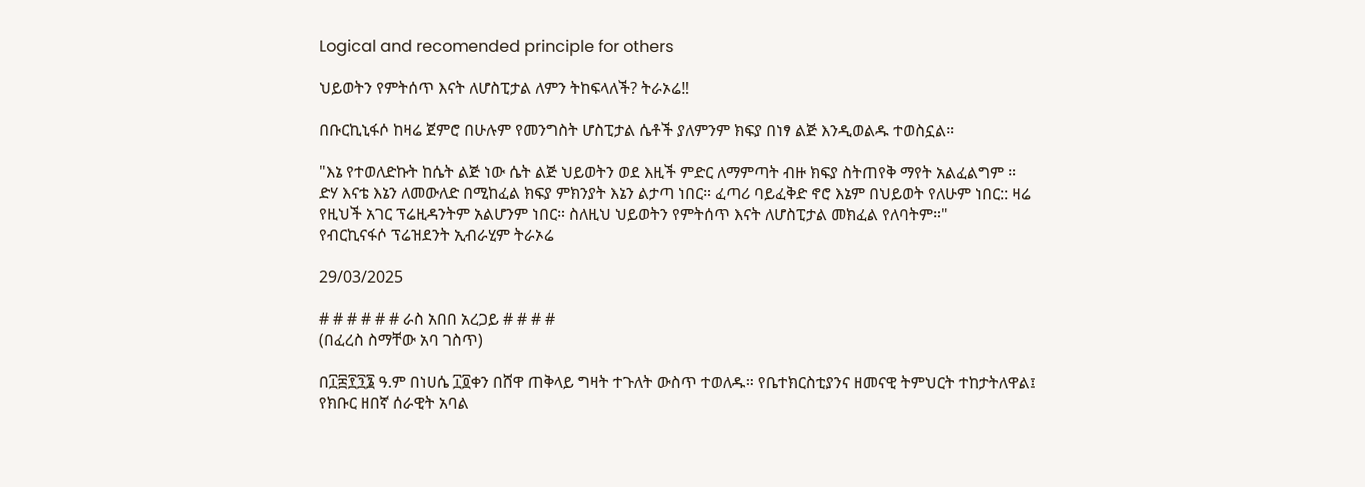Logical and recomended principle for others

ህይወትን የምትሰጥ እናት ለሆስፒታል ለምን ትከፍላለች? ትራኦሬ‼

በቡርኪኒፋሶ ከዛሬ ጀምሮ በሁሉም የመንግስት ሆስፒታል ሴቶች ያለምንም ክፍያ በነፃ ልጅ እንዲወልዱ ተወስኗል።

"እኔ የተወለድኩት ከሴት ልጅ ነው ሴት ልጅ ህይወትን ወደ እዚች ምድር ለማምጣት ብዙ ክፍያ ስትጠየቅ ማየት አልፈልግም ።
ድሃ እናቴ እኔን ለመውለድ በሚከፈል ክፍያ ምክንያት እኔን ልታጣ ነበር። ፈጣሪ ባይፈቅድ ኖሮ እኔም በህይወት የለሁም ነበር:: ዛሬ የዚህች አገር ፕሬዚዳንትም አልሆንም ነበር። ስለዚህ ህይወትን የምትሰጥ እናት ለሆስፒታል መክፈል የለባትም።"
የብርኪናፋሶ ፕሬዝደንት ኢብራሂም ትራኦሬ

29/03/2025

# # # # # # ራስ አበበ አረጋይ # # # #
(በፈረስ ስማቸው አባ ገስጥ)

በ፲፰፻፺፮ ዓ.ም በነሀሴ ፲፬ቀን በሸዋ ጠቅላይ ግዛት ተጉለት ውስጥ ተወለዱ። የቤተክርስቲያንና ዘመናዊ ትምህርት ተከታትለዋል፤ የክቡር ዘበኛ ሰራዊት አባል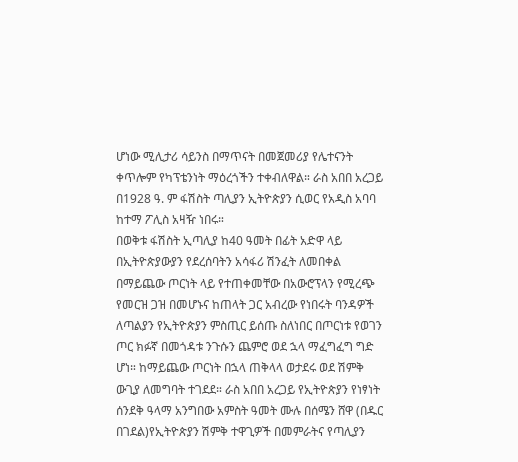ሆነው ሚሊታሪ ሳይንስ በማጥናት በመጀመሪያ የሌተናንት ቀጥሎም የካፕቴንነት ማዕረጎችን ተቀብለዋል። ራስ አበበ አረጋይ በ1928 ዓ. ም ፋሽስት ጣሊያን ኢትዮጵያን ሲወር የአዲስ አባባ ከተማ ፖሊስ አዛዥ ነበሩ።
በወቅቱ ፋሽስት ኢጣሊያ ከ40 ዓመት በፊት አድዋ ላይ በኢትዮጵያውያን የደረሰባትን አሳፋሪ ሽንፈት ለመበቀል በማይጨው ጦርነት ላይ የተጠቀመቸው በአውሮፕላን የሚረጭ የመርዝ ጋዝ በመሆኑና ከጠላት ጋር አብረው የነበሩት ባንዳዎች ለጣልያን የኢትዮጵያን ምስጢር ይሰጡ ስለነበር በጦርነቱ የወገን ጦር ክፉኛ በመጎዳቱ ንጉሱን ጨምሮ ወደ ኋላ ማፈግፈግ ግድ ሆነ። ከማይጨው ጦርነት በኋላ ጠቅላላ ወታደሩ ወደ ሽምቅ ውጊያ ለመግባት ተገደደ። ራስ አበበ አረጋይ የኢትዮጵያን የነፃነት ሰንደቅ ዓላማ አንግበው አምስት ዓመት ሙሉ በሰሜን ሸዋ (በዱር በገደል)የኢትዮጵያን ሽምቅ ተዋጊዎች በመምራትና የጣሊያን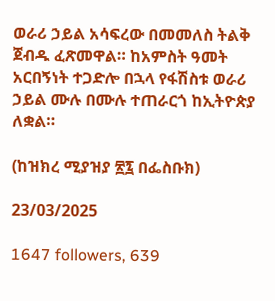ወራሪ ኃይል አሳፍረው በመመለስ ትልቅ ጀብዱ ፈጽመዋል። ከአምስት ዓመት አርበኝነት ተጋድሎ በኋላ የፋሽስቱ ወራሪ ኃይል ሙሉ በሙሉ ተጠራርጎ ከኢትዮጵያ ለቋል።

(ከዝክረ ሚያዝያ ፳፯ በፌስቡክ)

23/03/2025

1647 followers, 639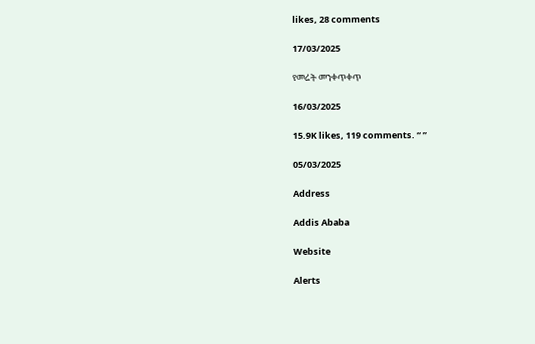likes, 28 comments

17/03/2025

የመሬት መንቀጥቀጥ

16/03/2025

15.9K likes, 119 comments. “ ”

05/03/2025

Address

Addis Ababa

Website

Alerts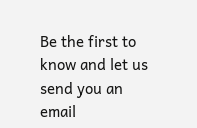Be the first to know and let us send you an email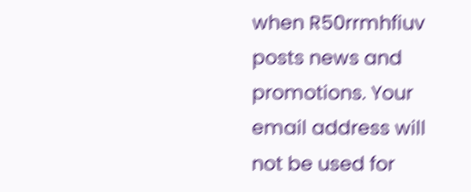when R50rrmhfiuv posts news and promotions. Your email address will not be used for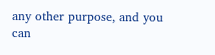any other purpose, and you can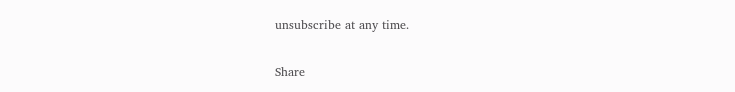unsubscribe at any time.

Share